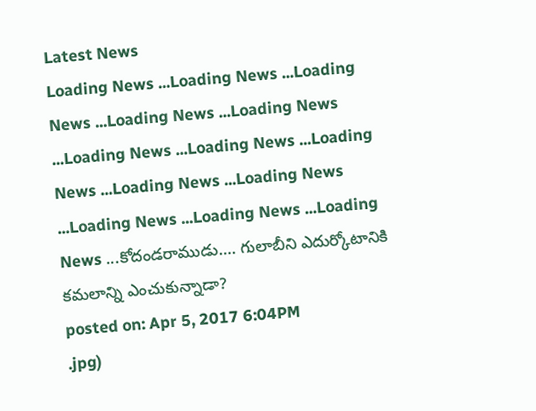Latest News
Loading News ...Loading News ...Loading News ...Loading News ...Loading News ...Loading News ...Loading News ...Loading News ...Loading News ...Loading News ...Loading News ...Loading News ...Loading News ...కోదండరాముడు…. గులాబీని ఎదుర్కోటానికి కమలాన్ని ఎంచుకున్నాడా?
posted on: Apr 5, 2017 6:04PM
.jpg)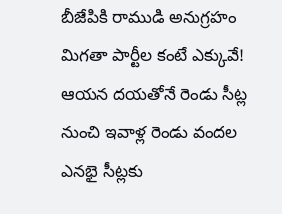బీజేపికి రాముడి అనుగ్రహం మిగతా పార్టీల కంటే ఎక్కువే! ఆయన దయతోనే రెండు సీట్ల నుంచి ఇవాళ్ల రెండు వందల ఎనభై సీట్లకు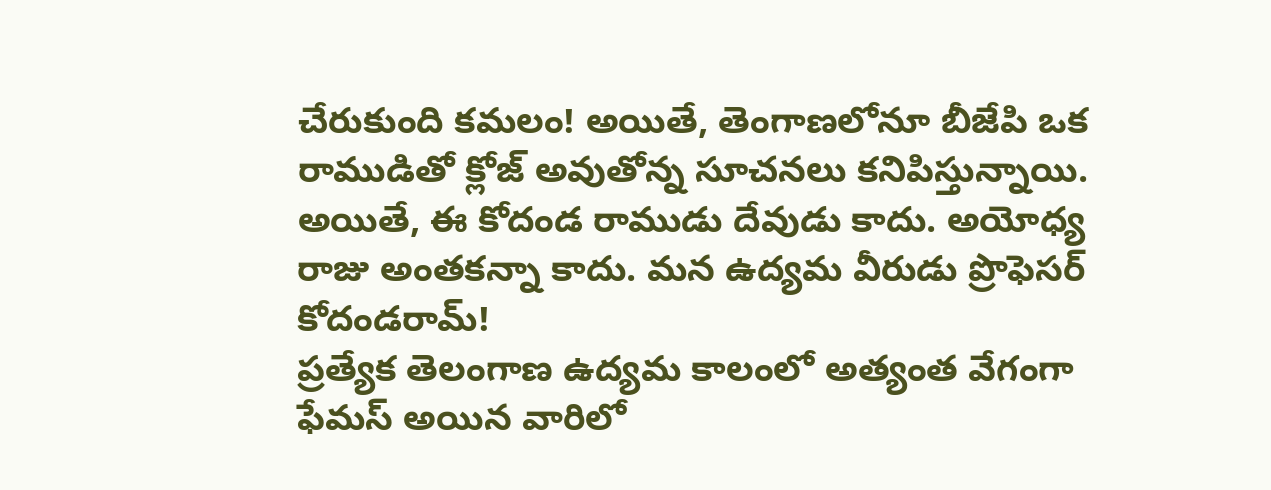చేరుకుంది కమలం! అయితే, తెంగాణలోనూ బీజేపి ఒక రాముడితో క్లోజ్ అవుతోన్న సూచనలు కనిపిస్తున్నాయి. అయితే, ఈ కోదండ రాముడు దేవుడు కాదు. అయోధ్య రాజు అంతకన్నా కాదు. మన ఉద్యమ వీరుడు ప్రొఫెసర్ కోదండరామ్!
ప్రత్యేక తెలంగాణ ఉద్యమ కాలంలో అత్యంత వేగంగా ఫేమస్ అయిన వారిలో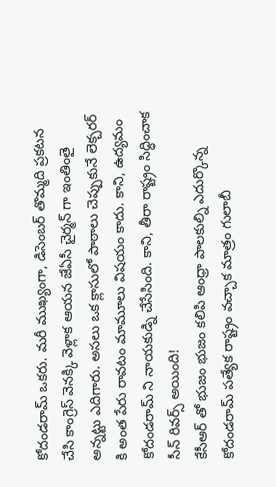కోదండరామ్ ఒకరు. మరీ ముఖ్యంగా, డిసెంబర్ తొమ్మది ప్రకటన చేసి కాంగ్రెస్ వెనక్కి వెళ్లాక ఆయన జేఏసీ చైర్మన్ గా ఇంతింతై అన్నట్టు ఎదిగారు. అసలు ఒక క్లాసులో పాఠాలు చెప్పుకునే లెక్చరర్ కి అంత పేరు రావటం మామూలు విషయం కాదు. కాని, ఉద్యమం కోదండరామ్ ని నాయకుడ్ని చేసేసింది. కాని, తీరా రాష్ట్రం సిద్ధించాక సీన్ రివర్స్ అయింది!
కేసీఆర్ తో భుజం భుజం కలిపి ఆంధ్రా పాలకుల్ని ఎదుర్కొన్న కోదండరామ్ పత్యేక రాష్ట్రం వచ్చాక మాత్రం గులాబీ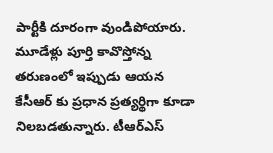పార్టీకి దూరంగా వుండిపోయారు. మూడేళ్లు పూర్తి కావొస్తోన్న తరుణంలో ఇప్పుడు ఆయన కేసీఆర్ కు ప్రధాన ప్రత్యర్థిగా కూడా నిలబడతున్నారు. టీఆర్ఎస్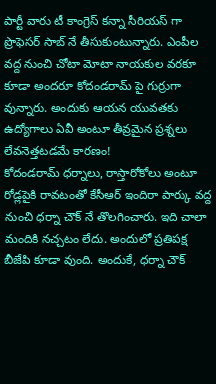పార్టీ వారు టీ కాంగ్రెస్ కన్నా సీరియస్ గా ప్రొఫెసర్ సాబ్ నే తీసుకుంటున్నారు. ఎంపీల వద్ద నుంచి చోటా మోటా నాయకుల వరకూ కూడా అందరూ కోదండరామ్ పై గుర్రుగా వున్నారు. అందుకు ఆయన యువతకు ఉద్యోగాలు ఏవీ అంటూ తీవ్రమైన ప్రశ్నలు లేవనెత్తటడమే కారణం!
కోదండరామ్ ధర్నాలు, రాస్తారోకోలు అంటూ రోడ్లపైకి రావటంతో కేసీఆర్ ఇందిరా పార్కు వద్ద నుంచి ధర్నా చౌక్ నే తొలగించారు. ఇది చాలా మందికి నచ్చటం లేదు. అందులో ప్రతిపక్ష బీజేపి కూడా వుంది. అందుకే, ధర్నా చౌక్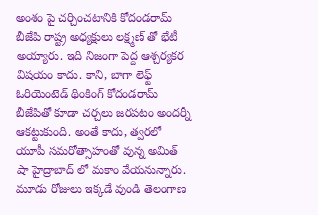అంశం పై చర్చించటానికి కోదండరామ్ బీజేపి రాష్ట్ర అధ్యక్షులు లక్ష్మణ్ తో భేటీ అయ్యారు. ఇది నిజంగా పెద్ద ఆశ్చర్యకర విషయం కాదు. కాని, బాగా లెఫ్ట్ ఓరియెంటెడ్ థింకింగ్ కోదండరామ్ బీజేపితో కూడా చర్చలు జరపటం అందర్నీ ఆకట్టుకుంది. అంతే కాదు, త్వరలో యూపీ సమరోత్సాహంతో వున్న అమిత్ షా హైద్రాబాద్ లో మకాం వేయనున్నారు. మూడు రోజులు ఇక్కడే వుండి తెలంగాణ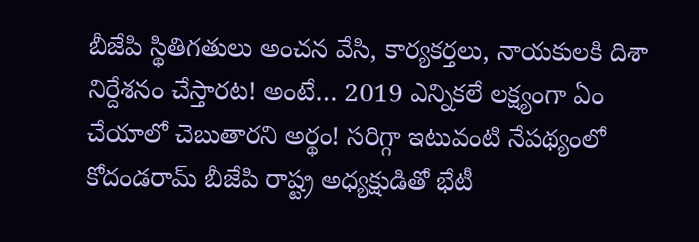బీజేపి స్థితిగతులు అంచన వేసి, కార్యకర్తలు, నాయకులకి దిశా నిర్దేశనం చేస్తారట! అంటే… 2019 ఎన్నికలే లక్ష్యంగా ఏం చేయాలో చెబుతారని అర్థం! సరిగ్గా ఇటువంటి నేపథ్యంలో కోదండరామ్ బీజేపి రాష్ట్ర అధ్యక్షుడితో భేటీ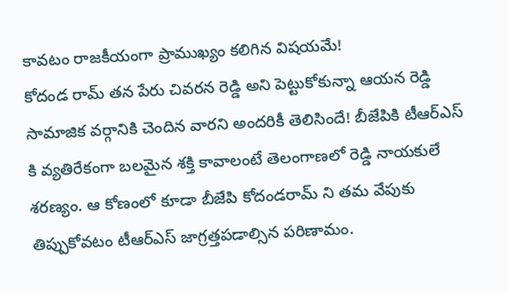కావటం రాజకీయంగా ప్రాముఖ్యం కలిగిన విషయమే!
కోదండ రామ్ తన పేరు చివరన రెడ్డి అని పెట్టుకోకున్నా ఆయన రెడ్డి సామాజిక వర్గానికి చెందిన వారని అందరికీ తెలిసిందే! బీజేపికి టీఆర్ఎస్ కి వ్యతిరేకంగా బలమైన శక్తి కావాలంటే తెలంగాణలో రెడ్డి నాయకులే శరణ్యం. ఆ కోణంలో కూడా బీజేపి కోదండరామ్ ని తమ వేపుకు తిప్పుకోవటం టీఆర్ఎస్ జాగ్రత్తపడాల్సిన పరిణామం.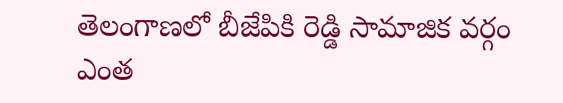తెలంగాణలో బీజేపికి రెడ్డి సామాజిక వర్గం ఎంత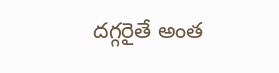దగ్గరైతే అంత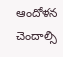ఆందోళన చెందాల్సి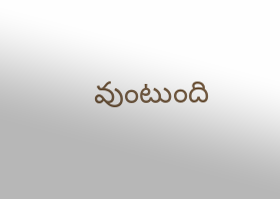వుంటుంది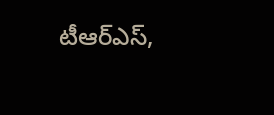టీఆర్ఎస్,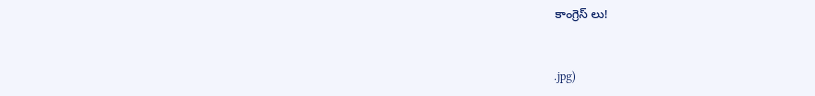కాంగ్రెస్ లు!


.jpg)